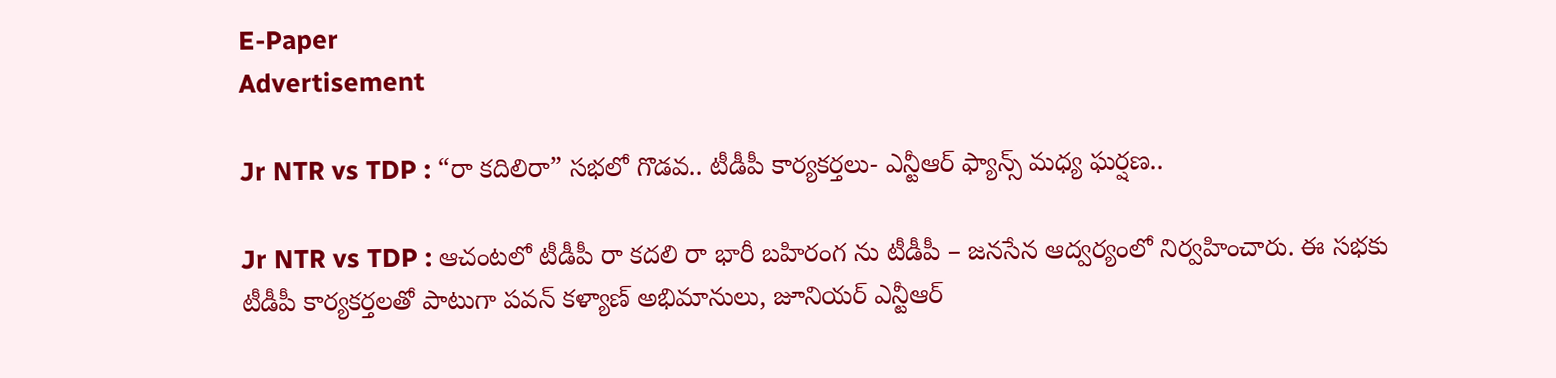E-Paper
Advertisement

Jr NTR vs TDP : “రా కదిలిరా” సభలో గొడవ.. టీడీపీ కార్యకర్తలు- ఎన్టీఆర్ ఫ్యాన్స్ మధ్య ఘర్షణ..

Jr NTR vs TDP : ఆచంటలో టీడీపీ రా కదలి రా భారీ బహిరంగ ను టీడీపీ – జనసేన ఆద్వర్యంలో నిర్వహించారు. ఈ సభకు టీడీపీ కార్యకర్తలతో పాటుగా పవన్ కళ్యాణ్ అభిమానులు, జూనియర్ ఎన్టీఆర్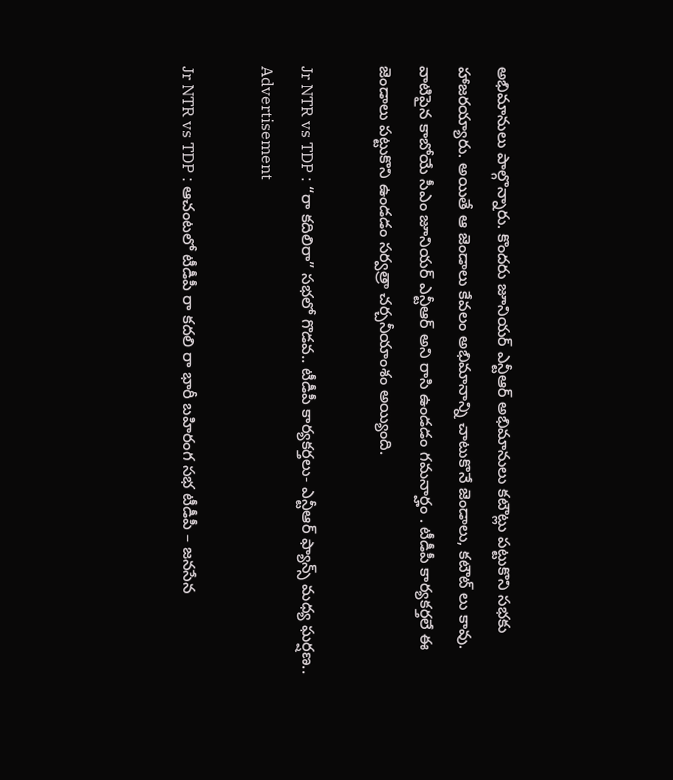అభిమానులు పాల్గొన్నారు. కొందరు జూనియర్ ఎన్టీఆర్ అభిమానులు కటౌట్లు పట్టుకొని సభకు హాజరయ్యారు. అయితే ఆ జెండాలు కేవలం అభిమానాన్ని చాటుకొనే జెండాలు, కటౌట్ లు కావు. వాటిపైన కాబోయే సీఎం జూనియర్ ఎన్టీఆర్ అని రాసి ఉండడం గమనార్హం . టీడీపీ కార్యకర్తలే ఈ జెండాలు పట్టుకొని ఉండడం సర్వత్రా చర్చనీయాంశం అయ్యింది.

Jr NTR vs TDP : “రా కదిలిరా” సభలో గొడవ.. టీడీపీ కార్యకర్తలు- ఎన్టీఆర్ ఫ్యాన్స్ మధ్య ఘర్షణ..
Advertisement

Jr NTR vs TDP : ఆచంటలో టీడీపీ రా కదలి రా భారీ బహిరంగ సభ టీడీపీ – జనసేన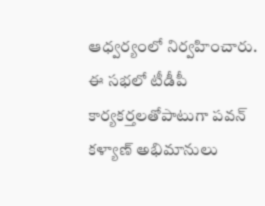ఆధ్వర్యంలో నిర్వహించారు. ఈ సభలో టీడీపీ కార్యకర్తలతోపాటుగా పవన్ కళ్యాణ్ అభిమానులు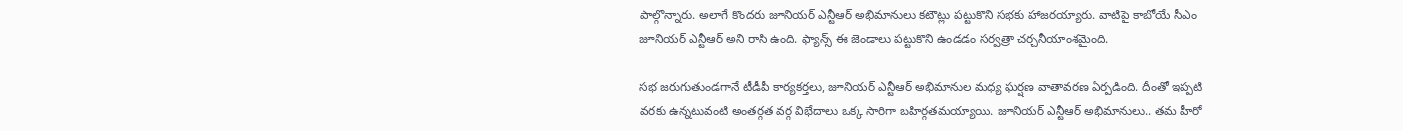పాల్గొన్నారు. అలాగే కొందరు జూనియర్ ఎన్టీఆర్ అభిమానులు కటౌట్లు పట్టుకొని సభకు హాజరయ్యారు. వాటిపై కాబోయే సీఎం జూనియర్ ఎన్టీఆర్ అని రాసి ఉంది. ఫ్యాన్స్ ఈ జెండాలు పట్టుకొని ఉండడం సర్వత్రా చర్చనీయాంశమైంది.

సభ జరుగుతుండగానే టీడీపీ కార్యకర్తలు, జూనియర్ ఎన్టీఆర్ అభిమానుల మధ్య ఘర్షణ వాతావరణ ఏర్పడింది. దీంతో ఇప్పటి వరకు ఉన్నటువంటి అంతర్గత వర్గ విభేదాలు ఒక్క సారిగా బహిర్గతమయ్యాయి. జూనియర్ ఎన్టీఆర్ అభిమానులు.. తమ హీరో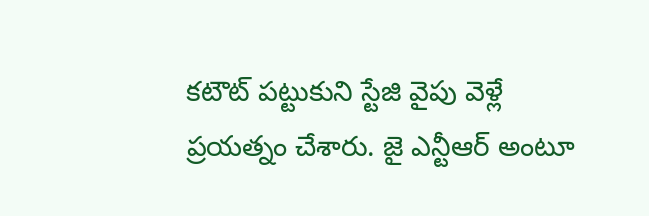కటౌట్ పట్టుకుని స్టేజి వైపు వెళ్లే ప్రయత్నం చేశారు. జై ఎన్టీఆర్ అంటూ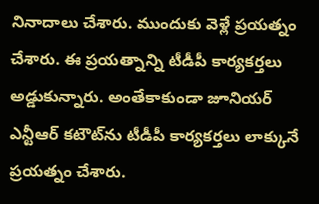నినాదాలు చేశారు. ముందుకు వెళ్లే ప్రయత్నం చేశారు. ఈ ప్రయత్నాన్ని టీడీపీ కార్యకర్తలు అడ్డుకున్నారు. అంతేకాకుండా జూనియర్ ఎన్టీఆర్ కటౌట్‌ను టీడీపీ కార్యకర్తలు లాక్కునే ప్రయత్నం చేశారు.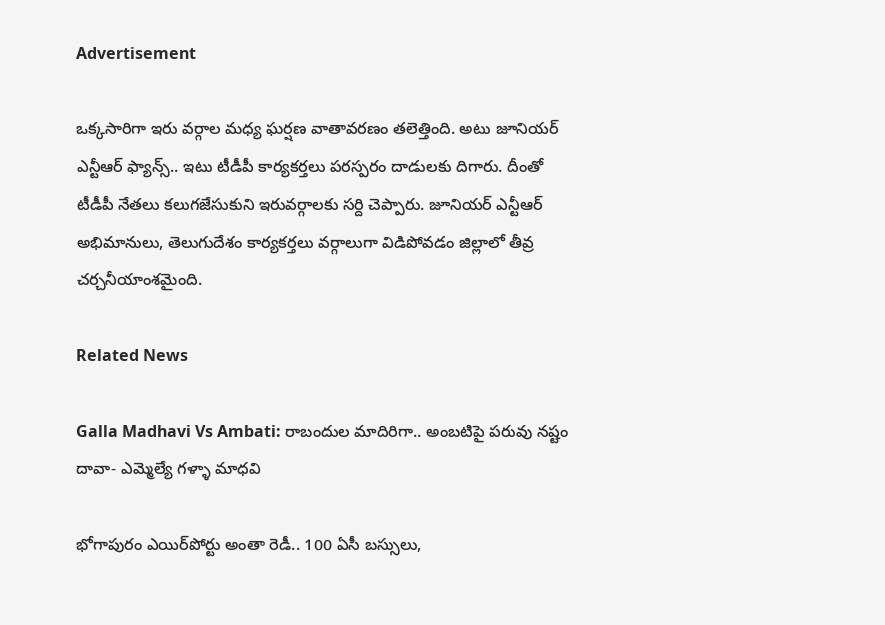Advertisement

ఒక్కసారిగా ఇరు వర్గాల మధ్య ఘర్షణ వాతావరణం తలెత్తింది. అటు జూనియర్ ఎన్టీఆర్ ఫ్యాన్స్‌.. ఇటు టీడీపీ కార్యకర్తలు పరస్పరం దాడులకు దిగారు. దీంతో టీడీపీ నేతలు కలుగజేసుకుని ఇరువర్గాలకు సర్ది చెప్పారు. జూనియర్ ఎన్టీఆర్ అభిమానులు, తెలుగుదేశం కార్యకర్తలు వర్గాలుగా విడిపోవడం జిల్లాలో తీవ్ర చర్చనీయాంశమైంది.

Related News

Galla Madhavi Vs Ambati: రాబందుల మాదిరిగా.. అంబటిపై పరువు నష్టం దావా- ఎమ్మెల్యే గళ్ళా మాధవి

భోగాపురం ఎయిర్‌పోర్టు అంతా రెడీ.. 100 ఏసీ బస్సులు,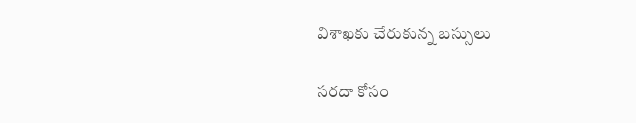విశాఖకు చేరుకున్న బస్సులు

సరదా కోసం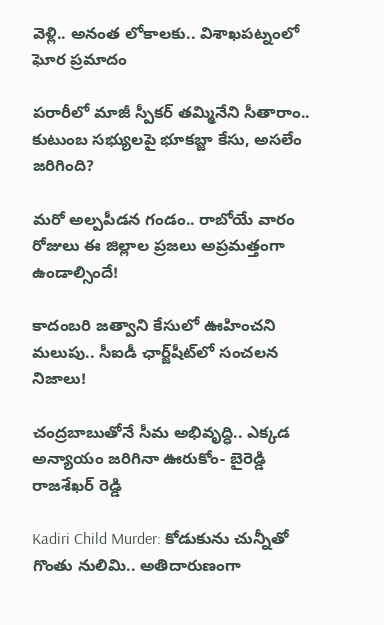వెళ్లి.. అనంత లోకాలకు.. విశాఖపట్నంలో ఘోర ప్రమాదం

పరారీలో మాజీ స్పీకర్ తమ్మినేని సీతారాం.. కుటుంబ సభ్యులపై భూకబ్జా కేసు, అసలేం జరిగింది?

మరో అల్పపీడన గండం.. రాబోయే వారం రోజులు ఈ జిల్లాల ప్రజలు అప్రమత్తంగా ఉండాల్సిందే!

కాదంబరి జత్వాని కేసులో ఊహించని మలుపు.. సీఐడీ ఛార్జ్‌షీట్‌లో సంచలన నిజాలు!

చంద్రబాబుతోనే సీమ అభివృద్ధి.. ఎక్కడ అన్యాయం జరిగినా ఊరుకోం- బైరెడ్డి రాజశేఖర్ రెడ్డి

Kadiri Child Murder: కోడుకును చున్నీతో గొంతు నులిమి.. అతిదారుణంగా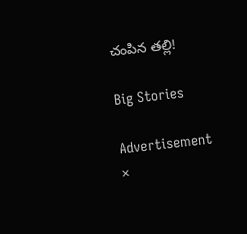చంపిన తల్లి!

Big Stories

Advertisement
×